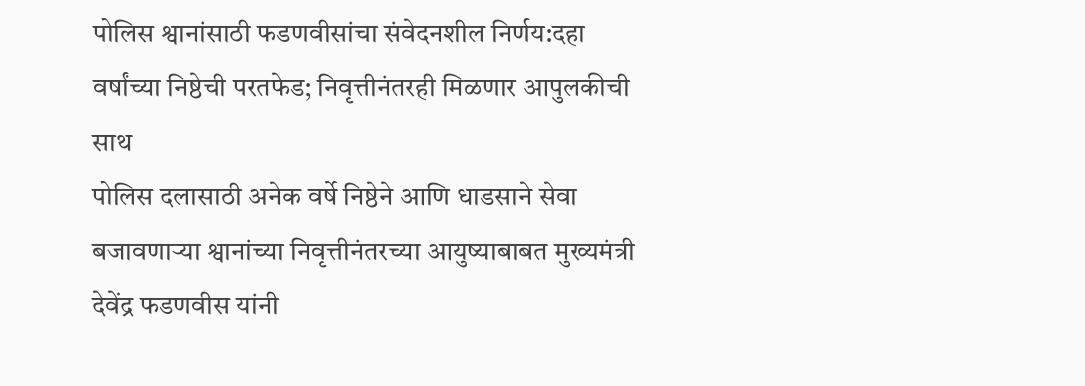पोलिस श्वानांसाठी फडणवीसांचा संवेदनशील निर्णय:दहा वर्षांच्या निष्ठेची परतफेड; निवृत्तीनंतरही मिळणार आपुलकीची साथ
पोलिस दलासाठी अनेक वर्षे निष्ठेने आणि धाडसाने सेवा बजावणाऱ्या श्वानांच्या निवृत्तीनंतरच्या आयुष्याबाबत मुख्यमंत्री देवेंद्र फडणवीस यांनी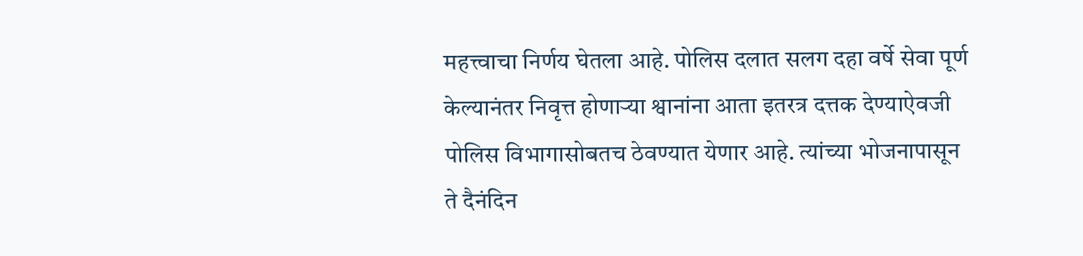महत्त्वाचा निर्णय घेतला आहे. पोलिस दलात सलग दहा वर्षे सेवा पूर्ण केल्यानंतर निवृत्त होणाऱ्या श्वानांना आता इतरत्र दत्तक देण्याऐवजी पोलिस विभागासोबतच ठेवण्यात येणार आहे. त्यांच्या भोजनापासून ते दैनंदिन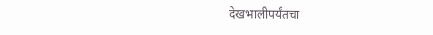देखभालीपर्यंतचा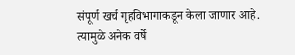संपूर्ण खर्च गृहविभागाकडून केला जाणार आहे. त्यामुळे अनेक वर्षे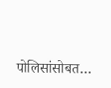पोलिसांसोबत…